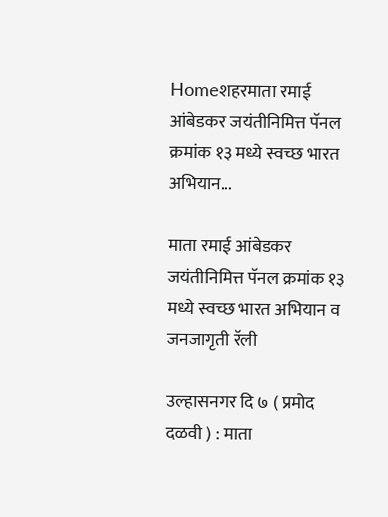Homeशहरमाता रमाई आंबेडकर जयंतीनिमित्त पॅनल क्रमांक १३ मध्ये स्वच्छ भारत अभियान...

माता रमाई आंबेडकर जयंतीनिमित्त पॅनल क्रमांक १३ मध्ये स्वच्छ भारत अभियान व जनजागृती रॅली

उल्हासनगर दि ७ ( प्रमोद दळवी ) : माता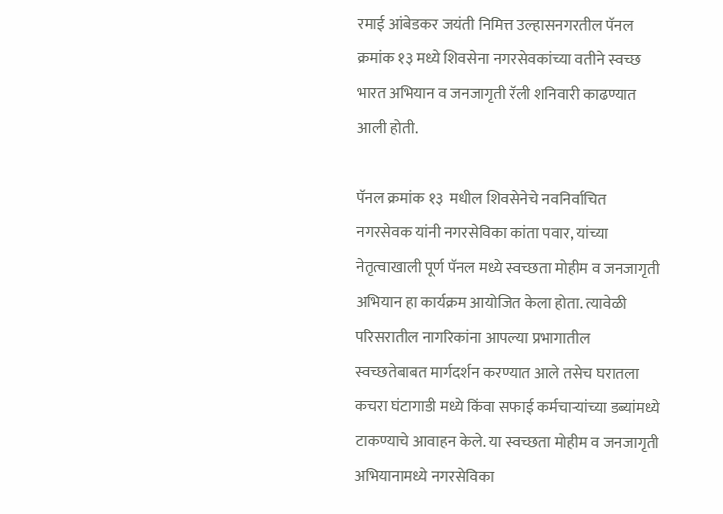रमाई आंबेडकर जयंती निमित्त उल्हासनगरतील पॅनल क्रमांक १३ मध्ये शिवसेना नगरसेवकांच्या वतीने स्वच्छ भारत अभियान व जनजागृती रॅली शनिवारी काढण्यात आली होती.

पॅनल क्रमांक १३  मधील शिवसेनेचे नवनिर्वाचित नगरसेवक यांनी नगरसेविका कांता पवार, यांच्या नेतृत्वाखाली पूर्ण पॅनल मध्ये स्वच्छता मोहीम व जनजागृती अभियान हा कार्यक्रम आयोजित केला होता. त्यावेळी परिसरातील नागरिकांना आपल्या प्रभागातील स्वच्छतेबाबत मार्गदर्शन करण्यात आले तसेच घरातला कचरा घंटागाडी मध्ये किंवा सफाई कर्मचाऱ्यांच्या डब्यांमध्ये टाकण्याचे आवाहन केले. या स्वच्छता मोहीम व जनजागृती अभियानामध्ये नगरसेविका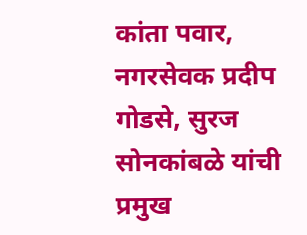कांता पवार, नगरसेवक प्रदीप गोडसे, सुरज सोनकांबळे यांची प्रमुख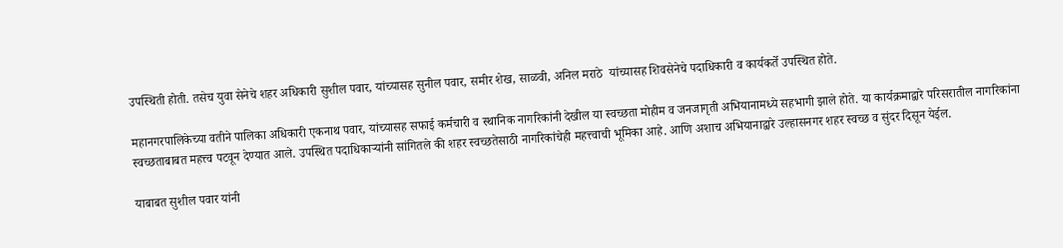उपस्थिती होती. तसेच युवा सेनेचे शहर अधिकारी सुशील पवार, यांच्यासह सुनील पवार, समीर शेख, साळवी, अनिल मराठे  यांच्यासह शिवसेनेचे पदाधिकारी व कार्यकर्ते उपस्थित होते.

महानगरपालिकेच्या वतीने पालिका अधिकारी एकनाथ पवार, यांच्यासह सफाई कर्मचारी व स्थानिक नागरिकांनी देखील या स्वच्छता मोहीम व जनजागृती अभियानामध्ये सहभागी झाले होते. या कार्यक्रमाद्वारे परिसरातील नागरिकांना स्वच्छताबाबत महत्त्व पटवून देण्यात आले. उपस्थित पदाधिकाऱ्यांनी सांगितले की शहर स्वच्छतेसाठी नागरिकांचेही महत्त्वाची भूमिका आहे. आणि अशाच अभियानाद्वारे उल्हासनगर शहर स्वच्छ व सुंदर दिसून येईल.

याबाबत सुशील पवार यांनी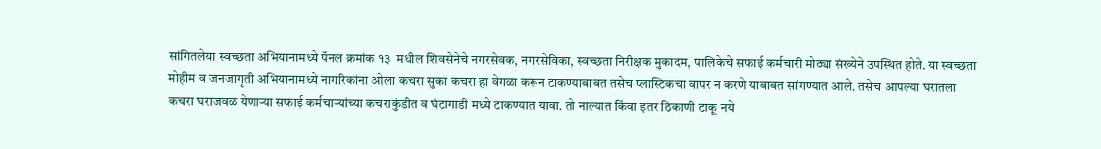सांगितलेया स्वच्छता अभियानामध्ये पॅनल क्रमांक १३  मधील शिवसेनेचे नगरसेवक, नगरसेविका, स्वच्छता निरीक्षक मुकादम, पालिकेचे सफाई कर्मचारी मोठ्या संख्येने उपस्थित होते. या स्वच्छता मोहीम व जनजागृती अभियानामध्ये नागरिकांना ओला कचरा सुका कचरा हा वेगळा करून टाकण्याबाबत तसेच प्लास्टिकचा वापर न करणे याबाबत सांगण्यात आले. तसेच आपल्या घरातला कचरा घराजवळ येणाऱ्या सफाई कर्मचाऱ्यांच्या कचराकुंडीत व घंटागाडी मध्ये टाकण्यात यावा. तो नाल्यात किंवा इतर ठिकाणी टाकू नये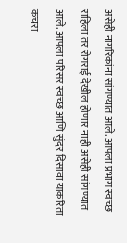असेही नागरिकांना सांगण्यात आले. आपला प्रभाग स्वच्छ राहिला तर रोगराई देखील होणार नाही असेही सांगण्यात आले. आपला परिसर स्वच्छ आणि सुंदर दिसावा याकरिता कचरा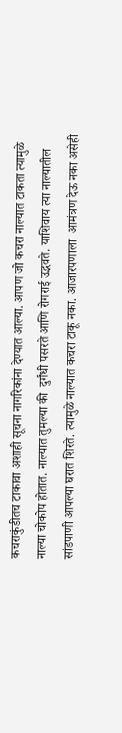कचराकुंडीतच टाकावा अशाही सूचना नागरिकांना देण्यात आल्या. आपण जो कचरा नाल्यात टाकता त्यामुळे नाल्या चोकोप होतात. नाल्यात तुमल्या की  दुर्गंधी पसरते आणि रोगराई उद्भवते. याशिवाय त्या नाल्यातील सांडपाणी आपल्या घरात शिरते. त्यामुळे नाल्यात कचरा टाकू नका. आजारपणाला  आमंत्रण देऊ नका असेही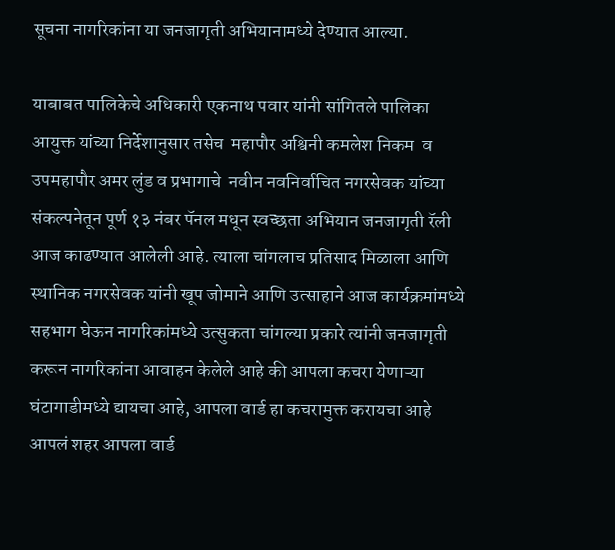सूचना नागरिकांना या जनजागृती अभियानामध्ये देण्यात आल्या.

याबाबत पालिकेचे अधिकारी एकनाथ पवार यांनी सांगितले पालिका आयुक्त यांच्या निर्देशानुसार तसेच  महापौर अश्विनी कमलेश निकम  व उपमहापौर अमर लुंड व प्रभागाचे  नवीन नवनिर्वाचित नगरसेवक यांच्या संकल्पनेतून पूर्ण १३ नंबर पॅनल मधून स्वच्छता अभियान जनजागृती रॅली आज काढण्यात आलेली आहे. त्याला चांगलाच प्रतिसाद मिळाला आणि स्थानिक नगरसेवक यांनी खूप जोमाने आणि उत्साहाने आज कार्यक्रमांमध्ये सहभाग घेऊन नागरिकांमध्ये उत्सुकता चांगल्या प्रकारे त्यांनी जनजागृती करून नागरिकांना आवाहन केलेले आहे की आपला कचरा येणाऱ्या घंटागाडीमध्ये द्यायचा आहे, आपला वार्ड हा कचरामुक्त करायचा आहे आपलं शहर आपला वार्ड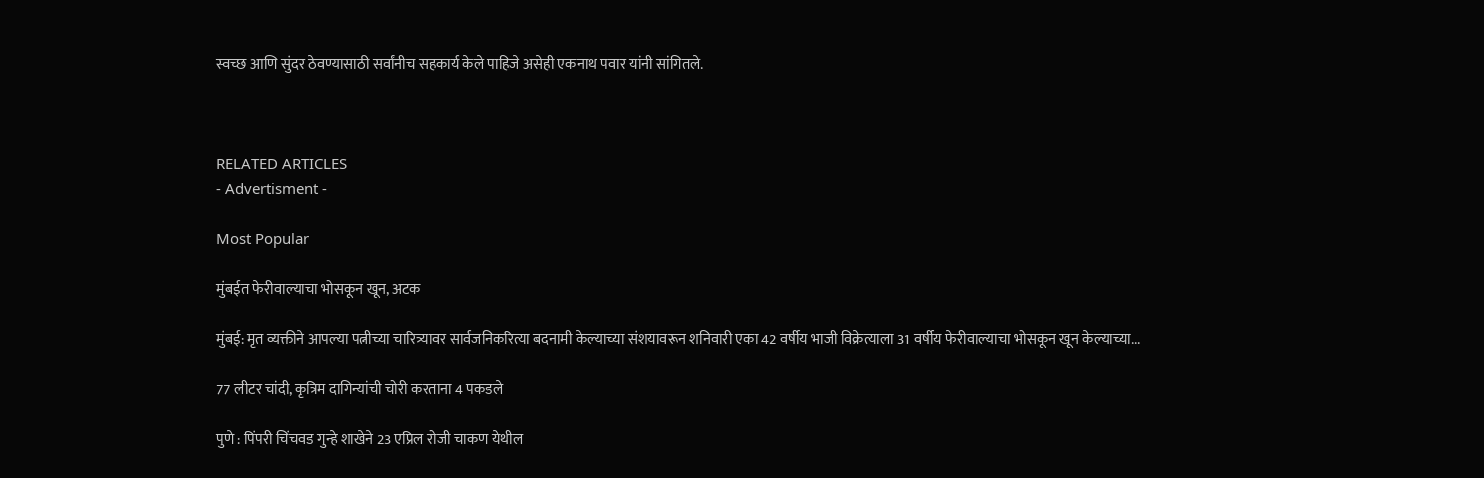स्वच्छ आणि सुंदर ठेवण्यासाठी सर्वांनीच सहकार्य केले पाहिजे असेही एकनाथ पवार यांनी सांगितले.



RELATED ARTICLES
- Advertisment -

Most Popular

मुंबईत फेरीवाल्याचा भोसकून खून, अटक

मुंबई: मृत व्यक्तीने आपल्या पत्नीच्या चारित्र्यावर सार्वजनिकरित्या बदनामी केल्याच्या संशयावरून शनिवारी एका 42 वर्षीय भाजी विक्रेत्याला 31 वर्षीय फेरीवाल्याचा भोसकून खून केल्याच्या...

77 लीटर चांदी, कृत्रिम दागिन्यांची चोरी करताना 4 पकडले

पुणे : पिंपरी चिंचवड गुन्हे शाखेने 23 एप्रिल रोजी चाकण येथील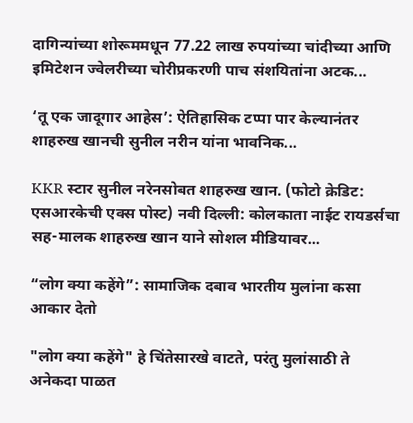दागिन्यांच्या शोरूममधून 77.22 लाख रुपयांच्या चांदीच्या आणि इमिटेशन ज्वेलरीच्या चोरीप्रकरणी पाच संशयितांना अटक...

‘तू एक जादूगार आहेस’: ऐतिहासिक टप्पा पार केल्यानंतर शाहरुख खानची सुनील नरीन यांना भावनिक...

KKR स्टार सुनील नरेनसोबत शाहरुख खान. (फोटो क्रेडिट: एसआरकेची एक्स पोस्ट) नवी दिल्ली: कोलकाता नाईट रायडर्सचा सह-मालक शाहरुख खान याने सोशल मीडियावर...

“लोग क्या कहेंगे”: सामाजिक दबाव भारतीय मुलांना कसा आकार देतो

"लोग क्या कहेंगे" हे चिंतेसारखे वाटते, परंतु मुलांसाठी ते अनेकदा पाळत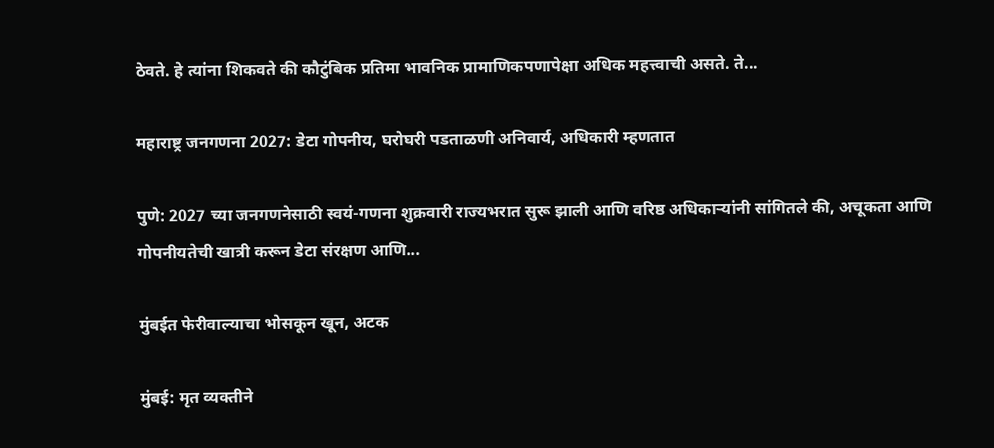ठेवते. हे त्यांना शिकवते की कौटुंबिक प्रतिमा भावनिक प्रामाणिकपणापेक्षा अधिक महत्त्वाची असते. ते...

महाराष्ट्र जनगणना 2027: डेटा गोपनीय, घरोघरी पडताळणी अनिवार्य, अधिकारी म्हणतात

पुणे: 2027 च्या जनगणनेसाठी स्वयं-गणना शुक्रवारी राज्यभरात सुरू झाली आणि वरिष्ठ अधिकाऱ्यांनी सांगितले की, अचूकता आणि गोपनीयतेची खात्री करून डेटा संरक्षण आणि...

मुंबईत फेरीवाल्याचा भोसकून खून, अटक

मुंबई: मृत व्यक्तीने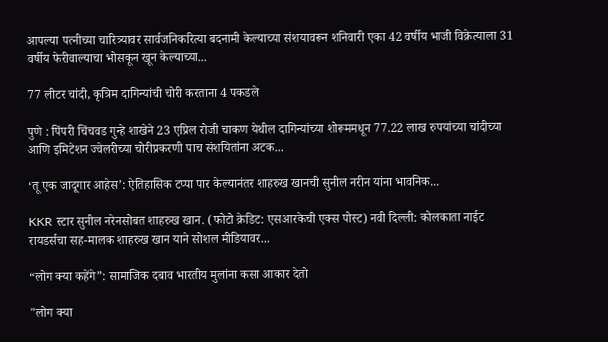आपल्या पत्नीच्या चारित्र्यावर सार्वजनिकरित्या बदनामी केल्याच्या संशयावरून शनिवारी एका 42 वर्षीय भाजी विक्रेत्याला 31 वर्षीय फेरीवाल्याचा भोसकून खून केल्याच्या...

77 लीटर चांदी, कृत्रिम दागिन्यांची चोरी करताना 4 पकडले

पुणे : पिंपरी चिंचवड गुन्हे शाखेने 23 एप्रिल रोजी चाकण येथील दागिन्यांच्या शोरूममधून 77.22 लाख रुपयांच्या चांदीच्या आणि इमिटेशन ज्वेलरीच्या चोरीप्रकरणी पाच संशयितांना अटक...

‘तू एक जादूगार आहेस’: ऐतिहासिक टप्पा पार केल्यानंतर शाहरुख खानची सुनील नरीन यांना भावनिक...

KKR स्टार सुनील नरेनसोबत शाहरुख खान. (फोटो क्रेडिट: एसआरकेची एक्स पोस्ट) नवी दिल्ली: कोलकाता नाईट रायडर्सचा सह-मालक शाहरुख खान याने सोशल मीडियावर...

“लोग क्या कहेंगे”: सामाजिक दबाव भारतीय मुलांना कसा आकार देतो

"लोग क्या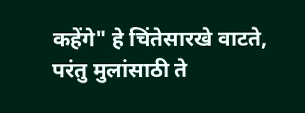कहेंगे" हे चिंतेसारखे वाटते, परंतु मुलांसाठी ते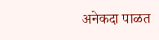अनेकदा पाळत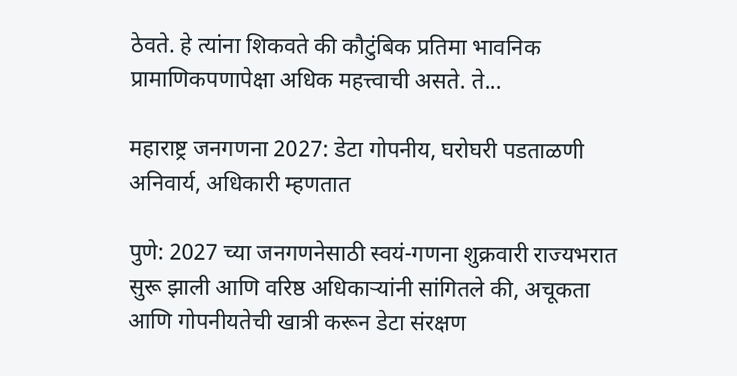ठेवते. हे त्यांना शिकवते की कौटुंबिक प्रतिमा भावनिक प्रामाणिकपणापेक्षा अधिक महत्त्वाची असते. ते...

महाराष्ट्र जनगणना 2027: डेटा गोपनीय, घरोघरी पडताळणी अनिवार्य, अधिकारी म्हणतात

पुणे: 2027 च्या जनगणनेसाठी स्वयं-गणना शुक्रवारी राज्यभरात सुरू झाली आणि वरिष्ठ अधिकाऱ्यांनी सांगितले की, अचूकता आणि गोपनीयतेची खात्री करून डेटा संरक्षण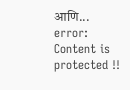आणि...
error: Content is protected !!